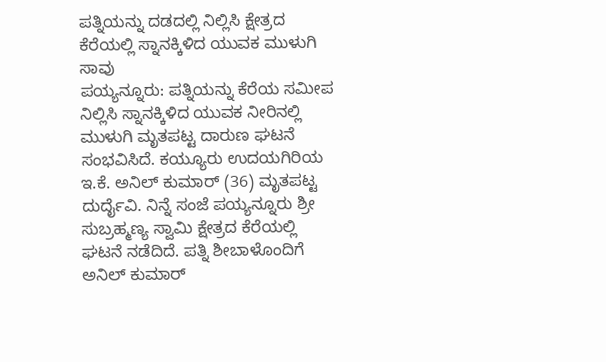ಪತ್ನಿಯನ್ನು ದಡದಲ್ಲಿ ನಿಲ್ಲಿಸಿ ಕ್ಷೇತ್ರದ ಕೆರೆಯಲ್ಲಿ ಸ್ನಾನಕ್ಕಿಳಿದ ಯುವಕ ಮುಳುಗಿ ಸಾವು
ಪಯ್ಯನ್ನೂರು: ಪತ್ನಿಯನ್ನು ಕೆರೆಯ ಸಮೀಪ ನಿಲ್ಲಿಸಿ ಸ್ನಾನಕ್ಕಿಳಿದ ಯುವಕ ನೀರಿನಲ್ಲಿ ಮುಳುಗಿ ಮೃತಪಟ್ಟ ದಾರುಣ ಘಟನೆ ಸಂಭವಿಸಿದೆ. ಕಯ್ಯೂರು ಉದಯಗಿರಿಯ ಇ.ಕೆ. ಅನಿಲ್ ಕುಮಾರ್ (36) ಮೃತಪಟ್ಟ ದುರ್ದೈವಿ. ನಿನ್ನೆ ಸಂಜೆ ಪಯ್ಯನ್ನೂರು ಶ್ರೀ ಸುಬ್ರಹ್ಮಣ್ಯ ಸ್ವಾಮಿ ಕ್ಷೇತ್ರದ ಕೆರೆಯಲ್ಲಿ ಘಟನೆ ನಡೆದಿದೆ. ಪತ್ನಿ ಶೀಬಾಳೊಂದಿಗೆ ಅನಿಲ್ ಕುಮಾರ್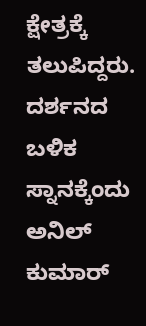ಕ್ಷೇತ್ರಕ್ಕೆ ತಲುಪಿದ್ದರು. ದರ್ಶನದ ಬಳಿಕ ಸ್ನಾನಕ್ಕೆಂದು ಅನಿಲ್ ಕುಮಾರ್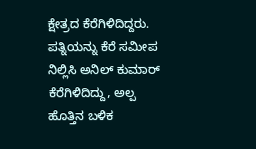ಕ್ಷೇತ್ರದ ಕೆರೆಗಿಳಿದಿದ್ದರು. ಪತ್ನಿಯನ್ನು ಕೆರೆ ಸಮೀಪ ನಿಲ್ಲಿಸಿ ಅನಿಲ್ ಕುಮಾರ್ ಕೆರೆಗಿಳಿದಿದ್ದು, ಅಲ್ಪ ಹೊತ್ತಿನ ಬಳಿಕ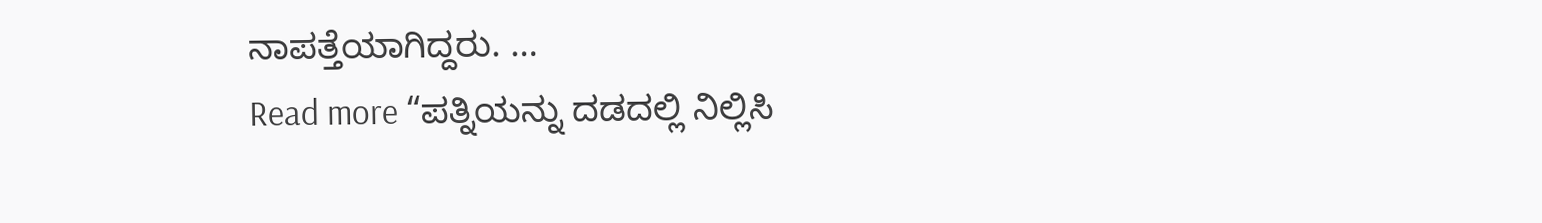ನಾಪತ್ತೆಯಾಗಿದ್ದರು. …
Read more “ಪತ್ನಿಯನ್ನು ದಡದಲ್ಲಿ ನಿಲ್ಲಿಸಿ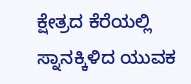ಕ್ಷೇತ್ರದ ಕೆರೆಯಲ್ಲಿ ಸ್ನಾನಕ್ಕಿಳಿದ ಯುವಕ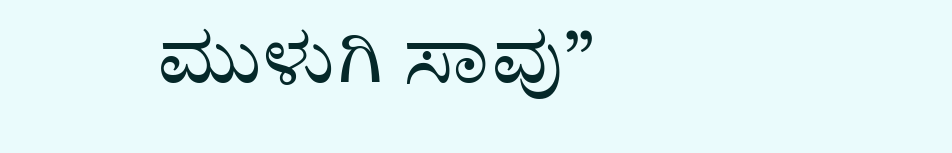ಮುಳುಗಿ ಸಾವು”